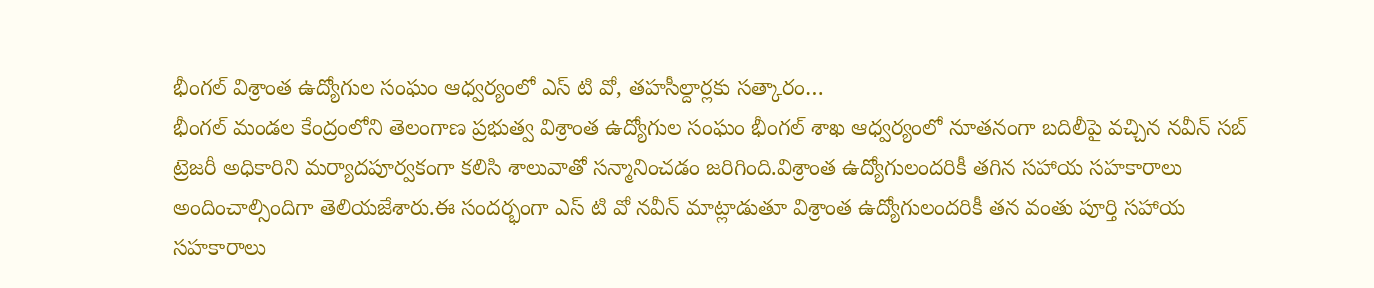భీంగల్ విశ్రాంత ఉద్యోగుల సంఘం ఆధ్వర్యంలో ఎస్ టి వో, తహసీల్దార్లకు సత్కారం…
భీంగల్ మండల కేంద్రంలోని తెలంగాణ ప్రభుత్వ విశ్రాంత ఉద్యోగుల సంఘం భీంగల్ శాఖ ఆధ్వర్యంలో నూతనంగా బదిలీపై వచ్చిన నవీన్ సబ్ ట్రెజరీ అధికారిని మర్యాదపూర్వకంగా కలిసి శాలువాతో సన్మానించడం జరిగింది.విశ్రాంత ఉద్యోగులందరికీ తగిన సహాయ సహకారాలు అందించాల్సిందిగా తెలియజేశారు.ఈ సందర్భంగా ఎస్ టి వో నవీన్ మాట్లాడుతూ విశ్రాంత ఉద్యోగులందరికీ తన వంతు పూర్తి సహాయ సహకారాలు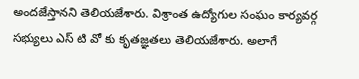అందజేస్తానని తెలియజేశారు. విశ్రాంత ఉద్యోగుల సంఘం కార్యవర్గ సభ్యులు ఎస్ టి వో కు కృతజ్ఞతలు తెలియజేశారు. అలాగే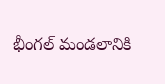భీంగల్ మండలానికి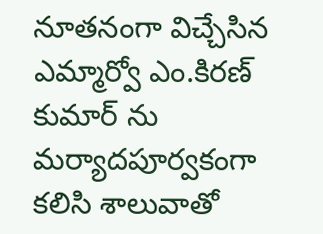నూతనంగా విచ్చేసిన ఎమ్మార్వో ఎం.కిరణ్ కుమార్ ను మర్యాదపూర్వకంగా కలిసి శాలువాతో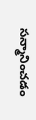సన్మానించడం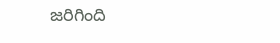జరిగింది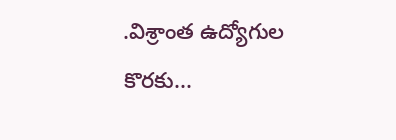.విశ్రాంత ఉద్యోగుల కొరకు...